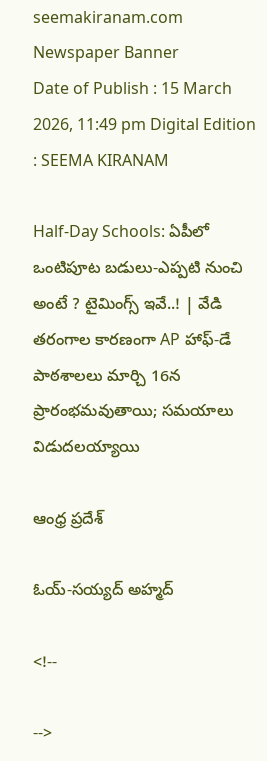seemakiranam.com
Newspaper Banner
Date of Publish : 15 March 2026, 11:49 pm Digital Edition : SEEMA KIRANAM

Half-Day Schools: ఏపీలో ఒంటిపూట బడులు-ఎప్పటి నుంచి అంటే ? టైమింగ్స్ ఇవే..! | వేడి తరంగాల కారణంగా AP హాఫ్-డే పాఠశాలలు మార్చి 16న ప్రారంభమవుతాయి; సమయాలు విడుదలయ్యాయి

ఆంధ్ర ప్రదేశ్

ఓయ్-సయ్యద్ అహ్మద్

<!--

-->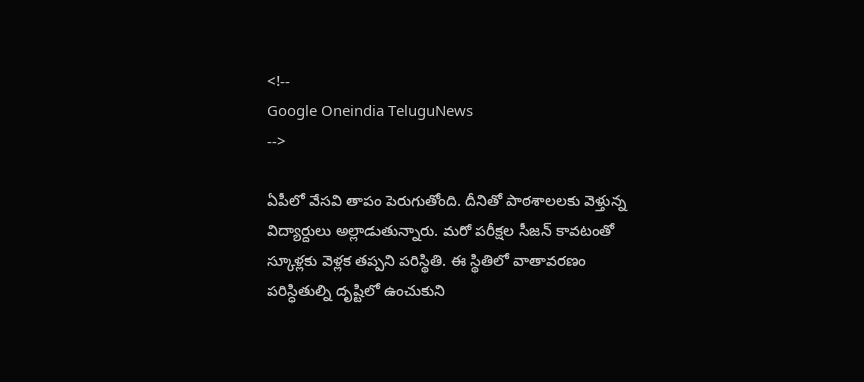<!--
Google Oneindia TeluguNews
-->

ఏపీలో వేసవి తాపం పెరుగుతోంది. దీనితో పాఠశాలలకు వెళ్తున్న విద్యార్దులు అల్లాడుతున్నారు. మరో పరీక్షల సీజన్ కావటంతో స్కూళ్లకు వెళ్లక తప్పని పరిస్థితి. ఈ స్థితిలో వాతావరణం పరిస్ధితుల్ని దృష్టిలో ఉంచుకుని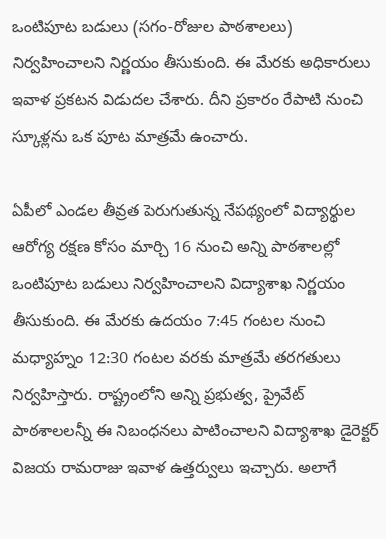ఒంటిపూట బడులు (సగం-రోజుల పాఠశాలలు) నిర్వహించాలని నిర్ణయం తీసుకుంది. ఈ మేరకు అధికారులు ఇవాళ ప్రకటన విడుదల చేశారు. దీని ప్రకారం రేపాటి నుంచి స్కూళ్లను ఒక పూట మాత్రమే ఉంచారు.

ఏపీలో ఎండల తీవ్రత పెరుగుతున్న నేపథ్యంలో విద్యార్థుల ఆరోగ్య రక్షణ కోసం మార్చి 16 నుంచి అన్ని పాఠశాలల్లో ఒంటిపూట బడులు నిర్వహించాలని విద్యాశాఖ నిర్ణయం తీసుకుంది. ఈ మేరకు ఉదయం 7:45 గంటల నుంచి మధ్యాహ్నం 12:30 గంటల వరకు మాత్రమే తరగతులు నిర్వహిస్తారు. రాష్ట్రంలోని అన్ని ప్రభుత్వ, ప్రైవేట్ పాఠశాలలన్నీ ఈ నిబంధనలు పాటించాలని విద్యాశాఖ డైరెక్టర్ విజయ రామరాజు ఇవాళ ఉత్తర్వులు ఇచ్చారు. అలాగే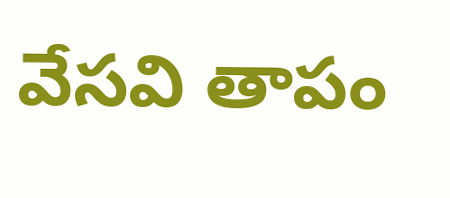వేసవి తాపం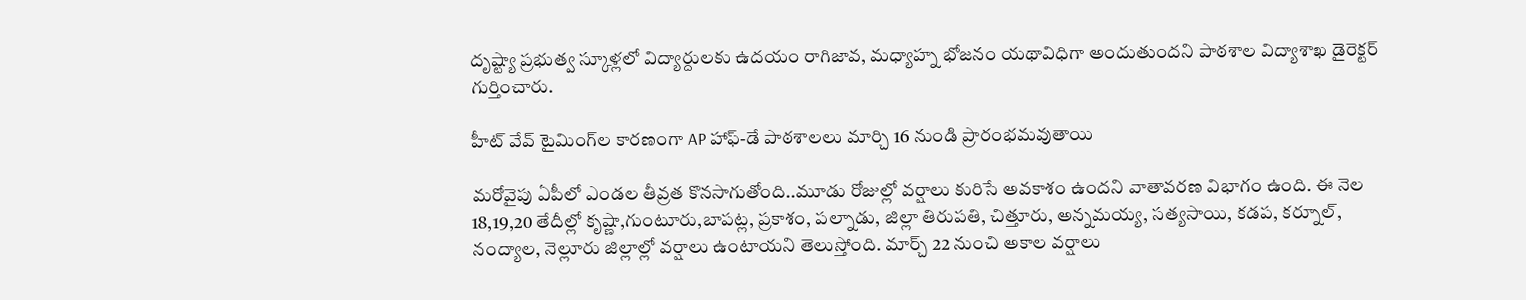దృష్ట్యా ప్రభుత్వ స్కూళ్లలో విద్యార్దులకు ఉదయం రాగిజావ, మధ్యాహ్న భోజనం యథావిధిగా అందుతుందని పాఠశాల విద్యాశాఖ డైరెక్టర్ గుర్తించారు.

హీట్ వేవ్ టైమింగ్‌ల కారణంగా AP హాఫ్-డే పాఠశాలలు మార్చి 16 నుండి ప్రారంభమవుతాయి

మరోవైపు ఏపీలో ఎండల తీవ్రత కొనసాగుతోంది..మూడు రోజుల్లో వర్షాలు కురిసే అవకాశం ఉందని వాతావరణ విభాగం ఉంది. ఈ నెల 18,19,20 తేదీల్లో కృష్ణా,గుంటూరు,బాపట్ల, ప్రకాశం, పల్నాడు, జిల్లా తిరుపతి, చిత్తూరు, అన్నమయ్య, సత్యసాయి, కడప, కర్నూల్, నంద్యాల, నెల్లూరు జిల్లాల్లో వర్షాలు ఉంటాయని తెలుస్తోంది. మార్చ్ 22 నుంచి అకాల వర్షాలు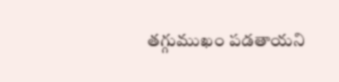తగ్గుముఖం పడతాయని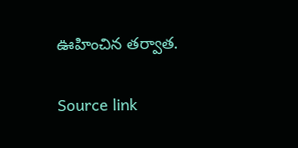ఊహించిన తర్వాత.

Source link